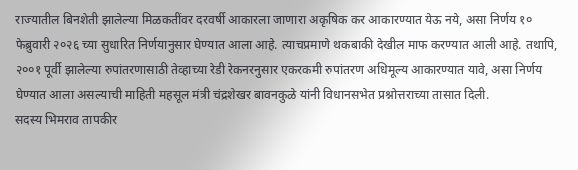राज्यातील बिनशेती झालेल्या मिळकतींवर दरवर्षी आकारला जाणारा अकृषिक कर आकारण्यात येऊ नये, असा निर्णय १० फेब्रुवारी २०२६ च्या सुधारित निर्णयानुसार घेण्यात आला आहे. त्याचप्रमाणे थकबाकी देखील माफ करण्यात आली आहे. तथापि, २००१ पूर्वी झालेल्या रुपांतरणासाठी तेव्हाच्या रेडी रेकनरनुसार एकरकमी रुपांतरण अधिमूल्य आकारण्यात यावे, असा निर्णय घेण्यात आला असल्याची माहिती महसूल मंत्री चंद्रशेखर बावनकुळे यांनी विधानसभेत प्रश्नोत्तराच्या तासात दिली.
सदस्य भिमराव तापकीर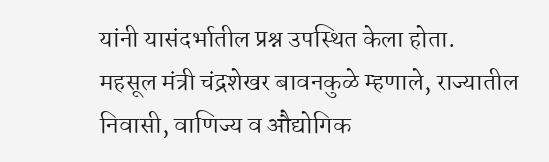यांनी यासंदर्भातील प्रश्न उपस्थित केला होता.
महसूल मंत्री चंद्रशेखर बावनकुळे म्हणाले, राज्यातील निवासी, वाणिज्य व औद्योगिक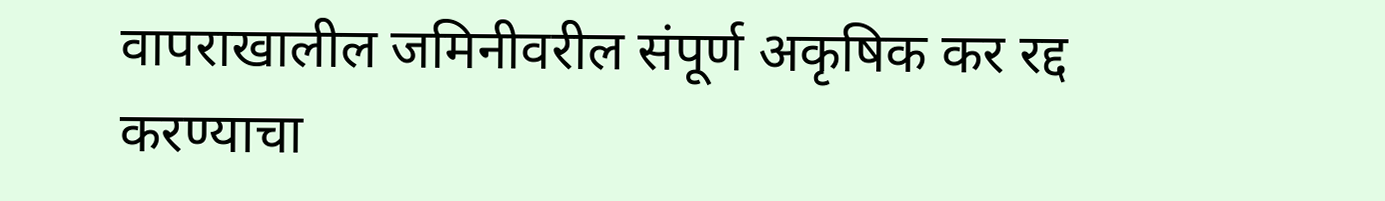वापराखालील जमिनीवरील संपूर्ण अकृषिक कर रद्द करण्याचा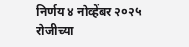निर्णय ४ नोव्हेंबर २०२५ रोजीच्या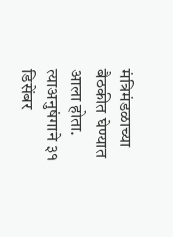मंत्रिमंडळाच्या बैठकीत घेण्यात आला होता. त्याअनुषंगाने ३१ डिसेंबर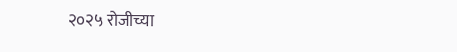२०२५ रोजीच्या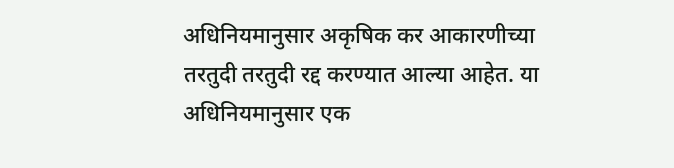अधिनियमानुसार अकृषिक कर आकारणीच्या तरतुदी तरतुदी रद्द करण्यात आल्या आहेत. या अधिनियमानुसार एक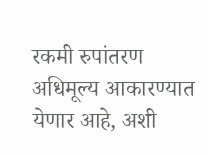रकमी रुपांतरण अधिमूल्य आकारण्यात येणार आहे, अशी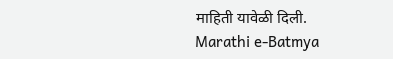माहिती यावेळी दिली.
Marathi e-Batmya